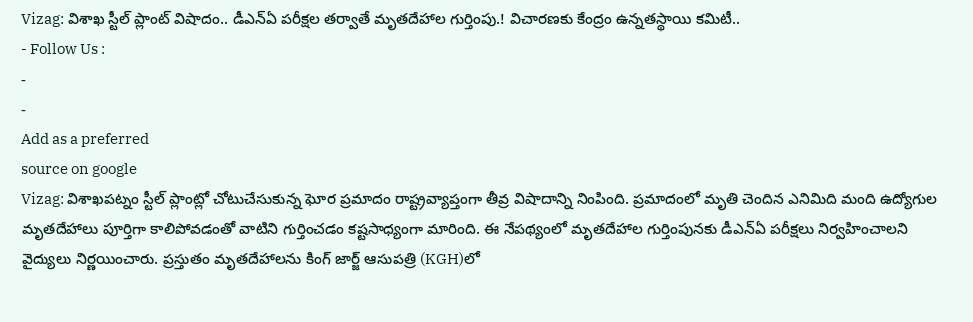Vizag: విశాఖ స్టీల్ ప్లాంట్ విషాదం.. డీఎన్ఏ పరీక్షల తర్వాతే మృతదేహాల గుర్తింపు.! విచారణకు కేంద్రం ఉన్నతస్థాయి కమిటీ..
- Follow Us :
-
-
Add as a preferred
source on google
Vizag: విశాఖపట్నం స్టీల్ ప్లాంట్లో చోటుచేసుకున్న ఘోర ప్రమాదం రాష్ట్రవ్యాప్తంగా తీవ్ర విషాదాన్ని నింపింది. ప్రమాదంలో మృతి చెందిన ఎనిమిది మంది ఉద్యోగుల మృతదేహాలు పూర్తిగా కాలిపోవడంతో వాటిని గుర్తించడం కష్టసాధ్యంగా మారింది. ఈ నేపథ్యంలో మృతదేహాల గుర్తింపునకు డీఎన్ఏ పరీక్షలు నిర్వహించాలని వైద్యులు నిర్ణయించారు. ప్రస్తుతం మృతదేహాలను కింగ్ జార్జ్ ఆసుపత్రి (KGH)లో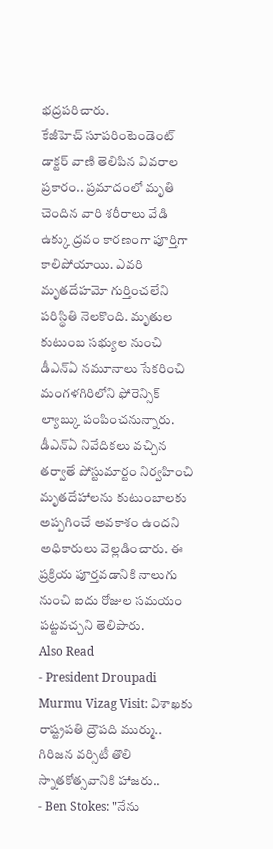భద్రపరిచారు.
కేజీహెచ్ సూపరింటెండెంట్ డాక్టర్ వాణి తెలిపిన వివరాల ప్రకారం.. ప్రమాదంలో మృతి చెందిన వారి శరీరాలు వేడి ఉక్కు ద్రవం కారణంగా పూర్తిగా కాలిపోయాయి. ఎవరి మృతదేహమో గుర్తించలేని పరిస్థితి నెలకొంది. మృతుల కుటుంబ సభ్యుల నుంచి డీఎన్ఏ నమూనాలు సేకరించి మంగళగిరిలోని ఫోరెన్సిక్ ల్యాబ్కు పంపించనున్నారు. డీఎన్ఏ నివేదికలు వచ్చిన తర్వాతే పోస్టుమార్టం నిర్వహించి మృతదేహాలను కుటుంబాలకు అప్పగించే అవకాశం ఉందని అధికారులు వెల్లడించారు. ఈ ప్రక్రియ పూర్తవడానికి నాలుగు నుంచి ఐదు రోజుల సమయం పట్టవచ్చని తెలిపారు.
Also Read
- President Droupadi Murmu Vizag Visit: విశాఖకు రాష్ట్రపతి ద్రౌపది ముర్ము.. గిరిజన వర్సిటీ తొలి స్నాతకోత్సవానికి హాజరు..
- Ben Stokes: "నేను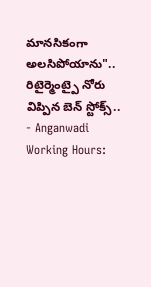మానసికంగా అలసిపోయాను".. రిటైర్మెంట్పై నోరు విప్పిన బెన్ స్టోక్స్..
- Anganwadi Working Hours: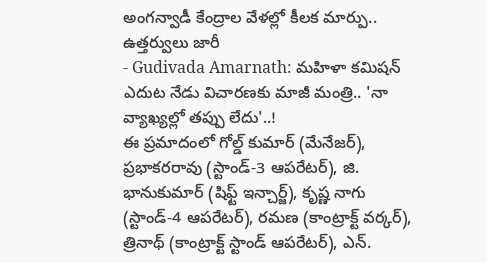అంగన్వాడీ కేంద్రాల వేళల్లో కీలక మార్పు.. ఉత్తర్వులు జారీ
- Gudivada Amarnath: మహిళా కమిషన్ ఎదుట నేడు విచారణకు మాజీ మంత్రి.. 'నా వ్యాఖ్యల్లో తప్పు లేదు'..!
ఈ ప్రమాదంలో గోల్డ్ కుమార్ (మేనేజర్), ప్రభాకరరావు (స్టాండ్-3 ఆపరేటర్), జి. భానుకుమార్ (షిఫ్ట్ ఇన్చార్జ్), కృష్ణ నాగు (స్టాండ్-4 ఆపరేటర్), రమణ (కాంట్రాక్ట్ వర్కర్), త్రినాథ్ (కాంట్రాక్ట్ స్టాండ్ ఆపరేటర్), ఎన్.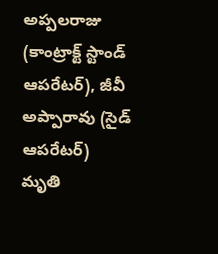అప్పలరాజు (కాంట్రాక్ట్ స్టాండ్ ఆపరేటర్), జీవీ అప్పారావు (సైడ్ ఆపరేటర్) మృతి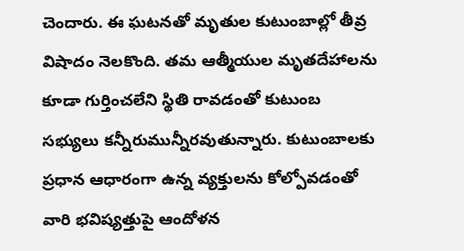చెందారు. ఈ ఘటనతో మృతుల కుటుంబాల్లో తీవ్ర విషాదం నెలకొంది. తమ ఆత్మీయుల మృతదేహాలను కూడా గుర్తించలేని స్థితి రావడంతో కుటుంబ సభ్యులు కన్నీరుమున్నీరవుతున్నారు. కుటుంబాలకు ప్రధాన ఆధారంగా ఉన్న వ్యక్తులను కోల్పోవడంతో వారి భవిష్యత్తుపై ఆందోళన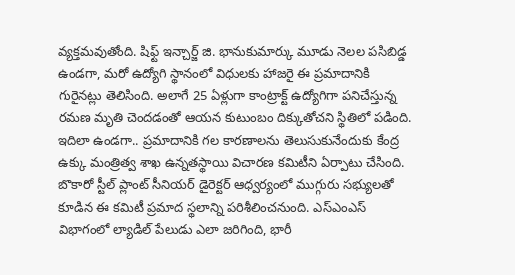వ్యక్తమవుతోంది. షిఫ్ట్ ఇన్చార్జ్ జి. భానుకుమార్కు మూడు నెలల పసిబిడ్డ ఉండగా, మరో ఉద్యోగి స్థానంలో విధులకు హాజరై ఈ ప్రమాదానికి గురైనట్లు తెలిసింది. అలాగే 25 ఏళ్లుగా కాంట్రాక్ట్ ఉద్యోగిగా పనిచేస్తున్న రమణ మృతి చెందడంతో ఆయన కుటుంబం దిక్కుతోచని స్థితిలో పడింది.
ఇదిలా ఉండగా.. ప్రమాదానికి గల కారణాలను తెలుసుకునేందుకు కేంద్ర ఉక్కు మంత్రిత్వ శాఖ ఉన్నతస్థాయి విచారణ కమిటీని ఏర్పాటు చేసింది. బొకారో స్టీల్ ప్లాంట్ సీనియర్ డైరెక్టర్ ఆధ్వర్యంలో ముగ్గురు సభ్యులతో కూడిన ఈ కమిటీ ప్రమాద స్థలాన్ని పరిశీలించనుంది. ఎస్ఎంఎస్ విభాగంలో ల్యాడిల్ పేలుడు ఎలా జరిగింది, భారీ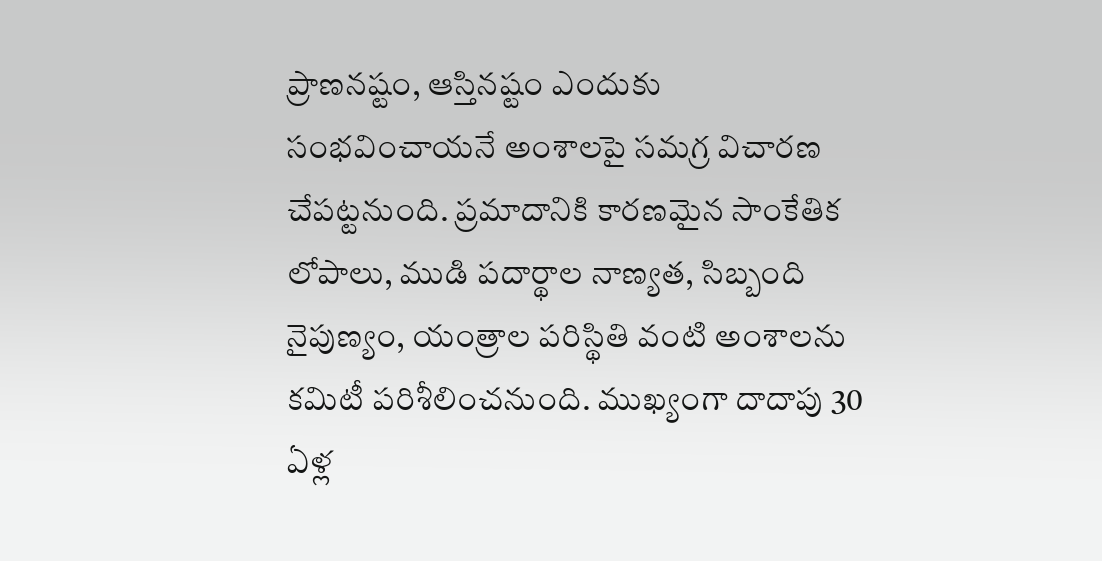ప్రాణనష్టం, ఆస్తినష్టం ఎందుకు సంభవించాయనే అంశాలపై సమగ్ర విచారణ చేపట్టనుంది. ప్రమాదానికి కారణమైన సాంకేతిక లోపాలు, ముడి పదార్థాల నాణ్యత, సిబ్బంది నైపుణ్యం, యంత్రాల పరిస్థితి వంటి అంశాలను కమిటీ పరిశీలించనుంది. ముఖ్యంగా దాదాపు 30 ఏళ్ల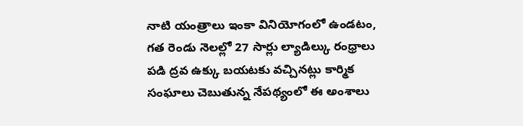నాటి యంత్రాలు ఇంకా వినియోగంలో ఉండటం, గత రెండు నెలల్లో 27 సార్లు ల్యాడిల్కు రంధ్రాలు పడి ద్రవ ఉక్కు బయటకు వచ్చినట్లు కార్మిక సంఘాలు చెబుతున్న నేపథ్యంలో ఈ అంశాలు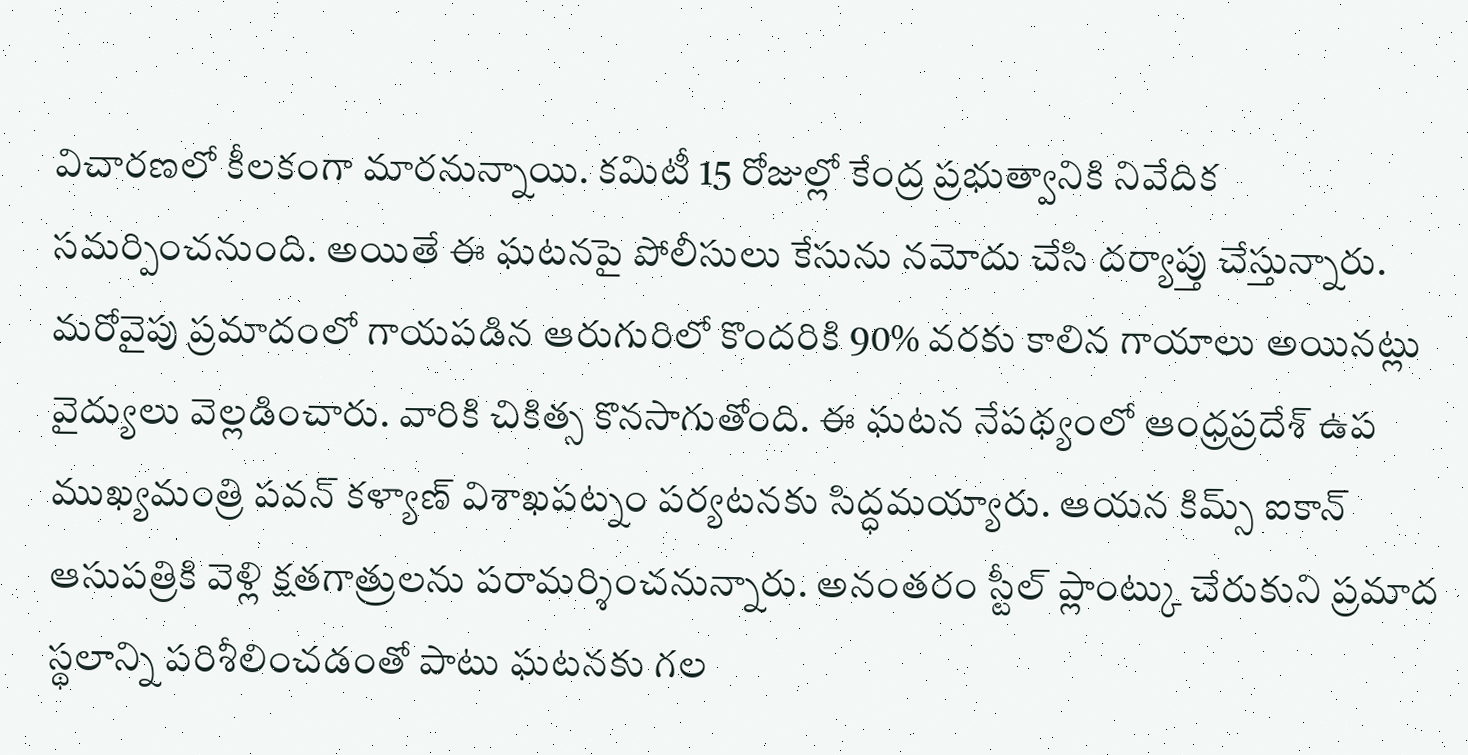విచారణలో కీలకంగా మారనున్నాయి. కమిటీ 15 రోజుల్లో కేంద్ర ప్రభుత్వానికి నివేదిక సమర్పించనుంది. అయితే ఈ ఘటనపై పోలీసులు కేసును నమోదు చేసి దర్యాప్తు చేస్తున్నారు.
మరోవైపు ప్రమాదంలో గాయపడిన ఆరుగురిలో కొందరికి 90% వరకు కాలిన గాయాలు అయినట్లు వైద్యులు వెల్లడించారు. వారికి చికిత్స కొనసాగుతోంది. ఈ ఘటన నేపథ్యంలో ఆంధ్రప్రదేశ్ ఉప ముఖ్యమంత్రి పవన్ కళ్యాణ్ విశాఖపట్నం పర్యటనకు సిద్ధమయ్యారు. ఆయన కిమ్స్ ఐకాన్ ఆసుపత్రికి వెళ్లి క్షతగాత్రులను పరామర్శించనున్నారు. అనంతరం స్టీల్ ప్లాంట్కు చేరుకుని ప్రమాద స్థలాన్ని పరిశీలించడంతో పాటు ఘటనకు గల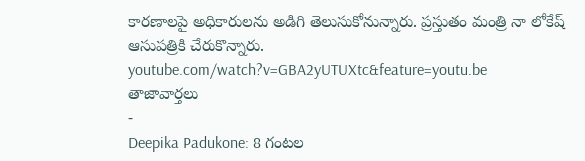కారణాలపై అధికారులను అడిగి తెలుసుకోనున్నారు. ప్రస్తుతం మంత్రి నా లోకేష్ ఆసుపత్రికి చేరుకొన్నారు.
youtube.com/watch?v=GBA2yUTUXtc&feature=youtu.be
తాజావార్తలు
-
Deepika Padukone: 8 గంటల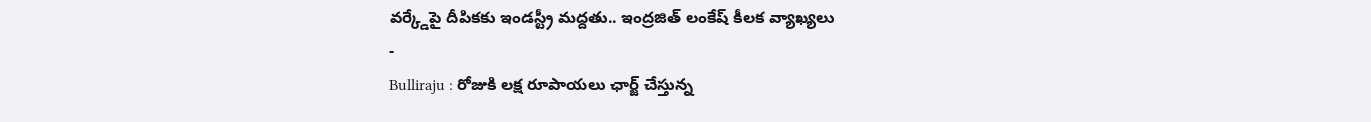వర్క్డేపై దీపికకు ఇండస్ట్రీ మద్దతు.. ఇంద్రజిత్ లంకేష్ కీలక వ్యాఖ్యలు
-
Bulliraju : రోజుకి లక్ష రూపాయలు ఛార్జ్ చేస్తున్న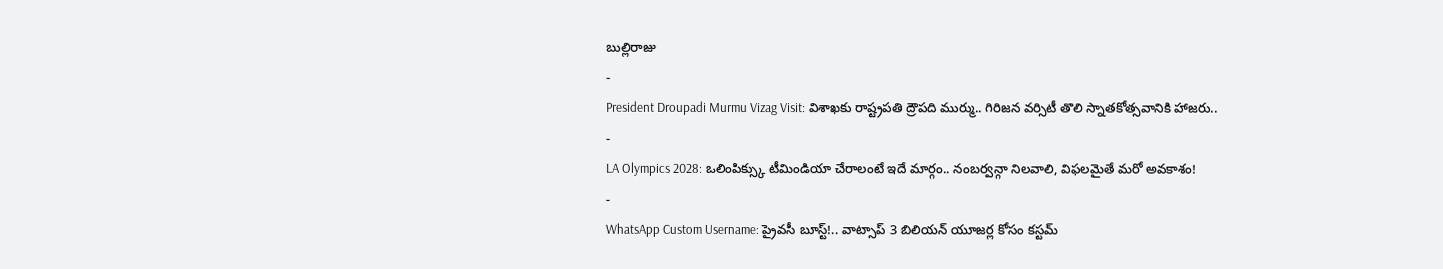బుల్లిరాజు
-
President Droupadi Murmu Vizag Visit: విశాఖకు రాష్ట్రపతి ద్రౌపది ముర్ము.. గిరిజన వర్సిటీ తొలి స్నాతకోత్సవానికి హాజరు..
-
LA Olympics 2028: ఒలింపిక్స్కు టీమిండియా చేరాలంటే ఇదే మార్గం.. నంబర్వన్గా నిలవాలి, విఫలమైతే మరో అవకాశం!
-
WhatsApp Custom Username: ప్రైవసీ బూస్ట్!.. వాట్సాప్ 3 బిలియన్ యూజర్ల కోసం కస్టమ్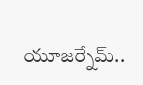యూజర్నేమ్..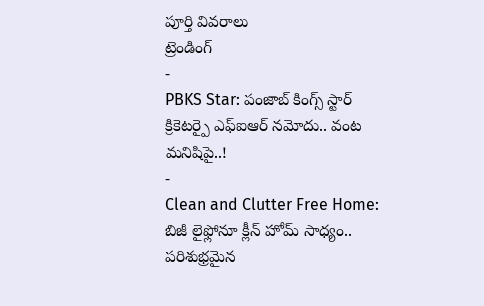పూర్తి వివరాలు
ట్రెండింగ్
-
PBKS Star: పంజాబ్ కింగ్స్ స్టార్ క్రికెటర్పై ఎఫ్ఐఆర్ నమోదు.. వంట మనిషిపై..!
-
Clean and Clutter Free Home: బిజీ లైఫ్లోనూ క్లీన్ హోమ్ సాధ్యం.. పరిశుభ్రమైన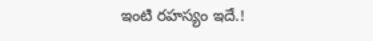ఇంటి రహస్యం ఇదే.!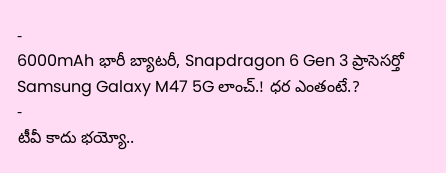-
6000mAh భారీ బ్యాటరీ, Snapdragon 6 Gen 3 ప్రాసెసర్తో Samsung Galaxy M47 5G లాంచ్.! ధర ఎంతంటే.?
-
టీవీ కాదు భయ్యో..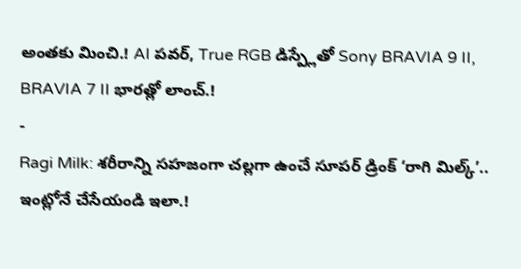అంతకు మించి.! AI పవర్, True RGB డిస్ప్లేతో Sony BRAVIA 9 II, BRAVIA 7 II భారత్లో లాంచ్.!
-
Ragi Milk: శరీరాన్ని సహజంగా చల్లగా ఉంచే సూపర్ డ్రింక్ ‘రాగి మిల్క్’.. ఇంట్లోనే చేసేయండి ఇలా.!